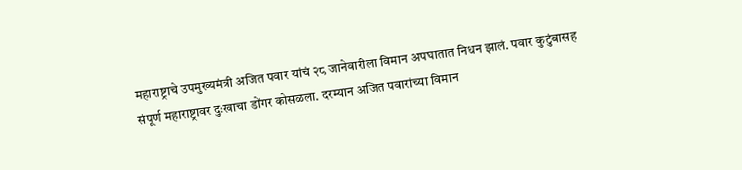महाराष्ट्राचे उपमुख्यमंत्री अजित पवार यांचं २८ जानेवारीला विमान अपघातात निधन झालं. पवार कुटुंबासह संपूर्ण महाराष्ट्रावर दुःखाचा डोंगर कोसळला. दरम्यान अजित पवारांच्या विमान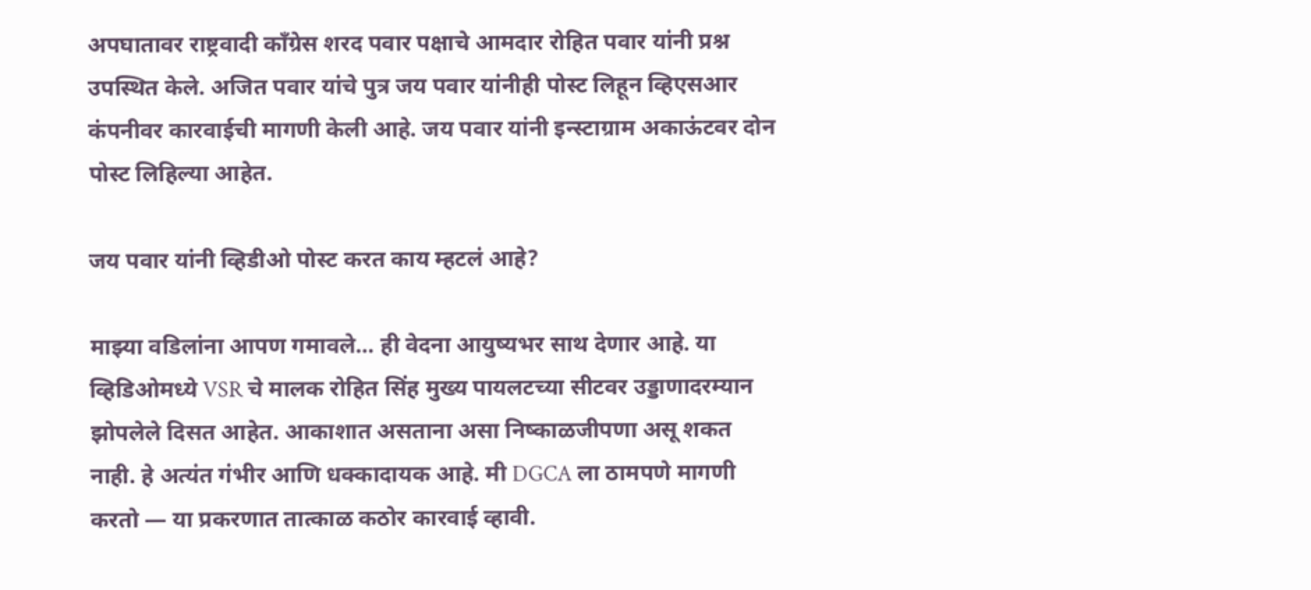अपघातावर राष्ट्रवादी काँग्रेस शरद पवार पक्षाचे आमदार रोहित पवार यांनी प्रश्न उपस्थित केले. अजित पवार यांचे पुत्र जय पवार यांनीही पोस्ट लिहून व्हिएसआर कंपनीवर कारवाईची मागणी केली आहे. जय पवार यांनी इन्स्टाग्राम अकाऊंटवर दोन पोस्ट लिहिल्या आहेत.

जय पवार यांनी व्हिडीओ पोस्ट करत काय म्हटलं आहे?

माझ्या वडिलांना आपण गमावले… ही वेदना आयुष्यभर साथ देणार आहे. या व्हिडिओमध्ये VSR चे मालक रोहित सिंह मुख्य पायलटच्या सीटवर उड्डाणादरम्यान झोपलेले दिसत आहेत. आकाशात असताना असा निष्काळजीपणा असू शकत नाही. हे अत्यंत गंभीर आणि धक्कादायक आहे. मी DGCA ला ठामपणे मागणी करतो — या प्रकरणात तात्काळ कठोर कारवाई व्हावी.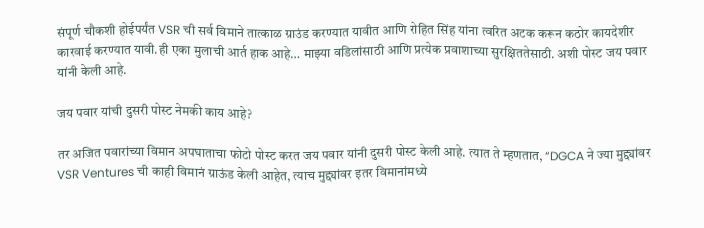संपूर्ण चौकशी होईपर्यंत VSR ची सर्व विमाने तात्काळ ग्राउंड करण्यात यावीत आणि रोहित सिंह यांना त्वरित अटक करून कठोर कायदेशीर कारवाई करण्यात यावी.ही एका मुलाची आर्त हाक आहे… माझ्या वडिलांसाठी आणि प्रत्येक प्रवाशाच्या सुरक्षिततेसाठी. अशी पोस्ट जय पवार यांनी केली आहे.

जय पवार यांची दुसरी पोस्ट नेमकी काय आहे?

तर अजित पवारांच्या विमान अपघाताचा फोटो पोस्ट करत जय पवार यांनी दुसरी पोस्ट केली आहे. त्यात ते म्हणतात, “DGCA ने ज्या मुद्द्यांवर VSR Ventures ची काही विमानं ग्राऊंड केली आहेत, त्याच मुद्द्यांवर इतर विमानांमध्ये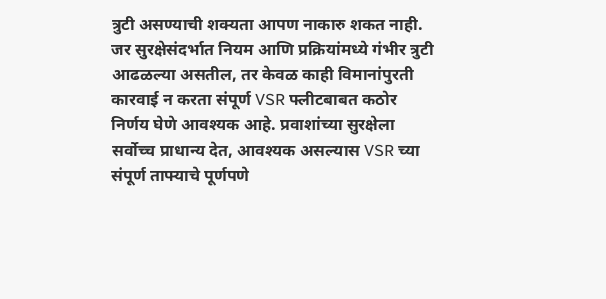त्रुटी असण्याची शक्यता आपण नाकारु शकत नाही. जर सुरक्षेसंदर्भात नियम आणि प्रक्रियांमध्ये गंभीर त्रुटी आढळल्या असतील, तर केवळ काही विमानांपुरती कारवाई न करता संपूर्ण VSR फ्लीटबाबत कठोर निर्णय घेणे आवश्यक आहे. प्रवाशांच्या सुरक्षेला सर्वोच्च प्राधान्य देत, आवश्यक असल्यास VSR च्या संपूर्ण ताफ्याचे पूर्णपणे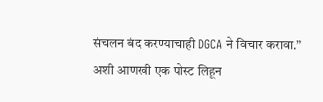संचलन बंद करण्याचाही DGCA ने विचार करावा.” अशी आणखी एक पोस्ट लिहून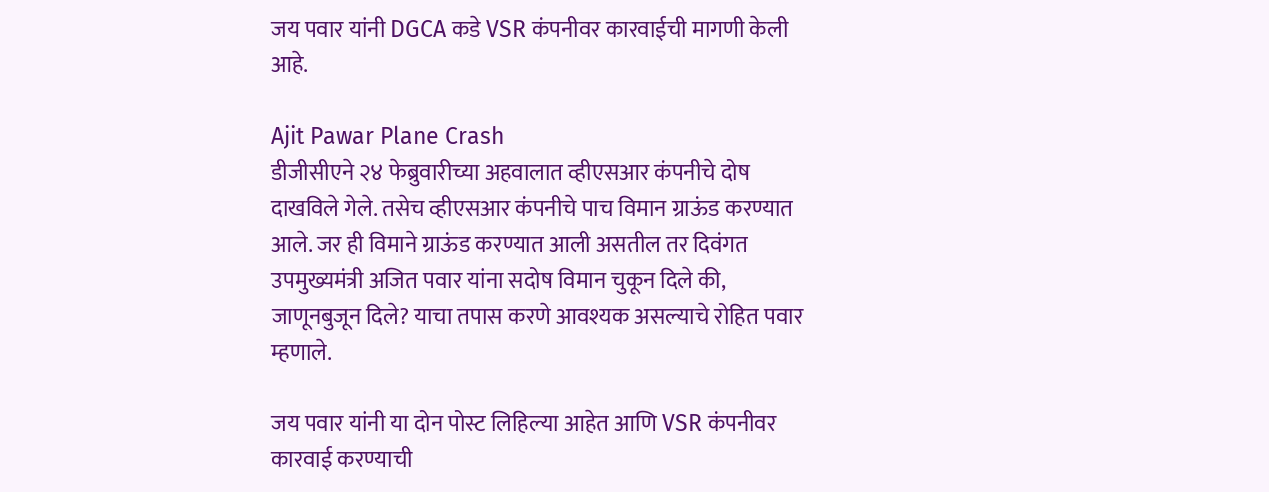जय पवार यांनी DGCA कडे VSR कंपनीवर कारवाईची मागणी केली आहे.

Ajit Pawar Plane Crash
डीजीसीएने २४ फेब्रुवारीच्या अहवालात व्हीएसआर कंपनीचे दोष दाखविले गेले. तसेच व्हीएसआर कंपनीचे पाच विमान ग्राऊंड करण्यात आले. जर ही विमाने ग्राऊंड करण्यात आली असतील तर दिवंगत उपमुख्यमंत्री अजित पवार यांना सदोष विमान चुकून दिले की, जाणूनबुजून दिले? याचा तपास करणे आवश्यक असल्याचे रोहित पवार म्हणाले.

जय पवार यांनी या दोन पोस्ट लिहिल्या आहेत आणि VSR कंपनीवर कारवाई करण्याची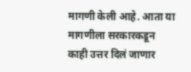मागणी केली आहे. आता या मागणीला सरकारकडून काही उत्तर दिलं जाणार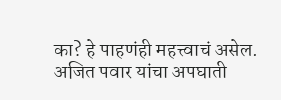का? हे पाहणंही महत्त्वाचं असेल. अजित पवार यांचा अपघाती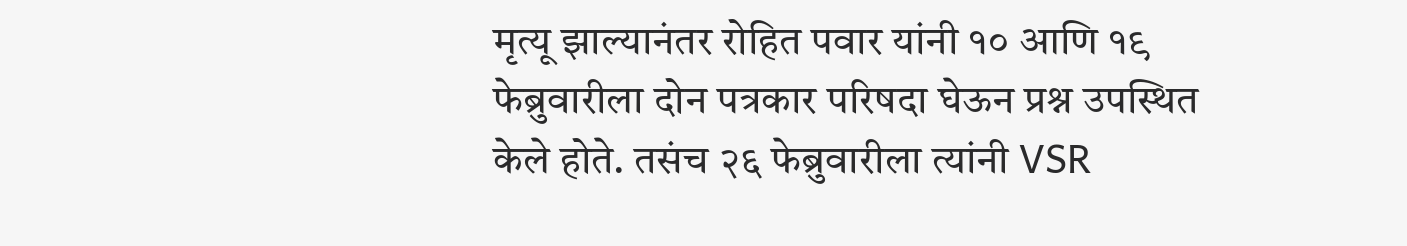मृत्यू झाल्यानंतर रोहित पवार यांनी १० आणि १९ फेब्रुवारीला दोन पत्रकार परिषदा घेऊन प्रश्न उपस्थित केले होते. तसंच २६ फेब्रुवारीला त्यांनी VSR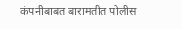कंपनीबाबत बारामतीत पोलीस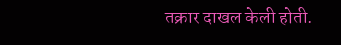तक्रार दाखल केली होती.